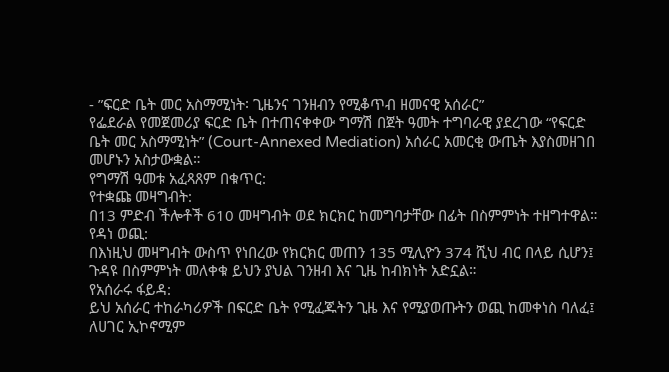- ”ፍርድ ቤት መር አስማሚነት፡ ጊዜንና ገንዘብን የሚቆጥብ ዘመናዊ አሰራር”
የፌደራል የመጀመሪያ ፍርድ ቤት በተጠናቀቀው ግማሽ በጀት ዓመት ተግባራዊ ያደረገው “የፍርድ ቤት መር አስማሚነት” (Court-Annexed Mediation) አሰራር አመርቂ ውጤት እያስመዘገበ መሆኑን አስታውቋል።
የግማሽ ዓመቱ አፈጻጸም በቁጥር:
የተቋጩ መዛግብት:
በ13 ምድብ ችሎቶች 610 መዛግብት ወደ ክርክር ከመግባታቸው በፊት በስምምነት ተዘግተዋል።
የዳነ ወጪ:
በእነዚህ መዛግብት ውስጥ የነበረው የክርክር መጠን 135 ሚሊዮን 374 ሺህ ብር በላይ ሲሆን፤ ጉዳዩ በስምምነት መለቀቁ ይህን ያህል ገንዘብ እና ጊዜ ከብክነት አድኗል።
የአሰራሩ ፋይዳ:
ይህ አሰራር ተከራካሪዎች በፍርድ ቤት የሚፈጁትን ጊዜ እና የሚያወጡትን ወጪ ከመቀነስ ባለፈ፤ ለሀገር ኢኮኖሚም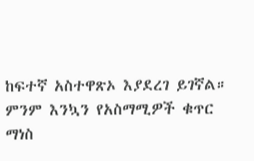ከፍተኛ አስተዋጽኦ እያደረገ ይገኛል።
ምንም እንኳን የአስማሚዎች ቁጥር ማነስ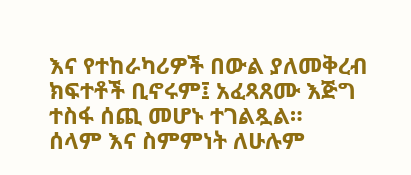እና የተከራካሪዎች በውል ያለመቅረብ ክፍተቶች ቢኖሩም፤ አፈጻጸሙ እጅግ ተስፋ ሰጪ መሆኑ ተገልጿል።
ሰላም እና ስምምነት ለሁሉም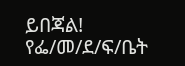ይበጃል!
የፌ/መ/ደ/ፍ/ቤት